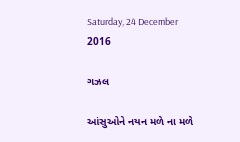Saturday, 24 December 2016

ગઝલ

આંસુઓને નયન મળે ના મળે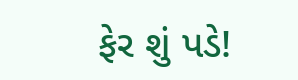ફેર શું પડે!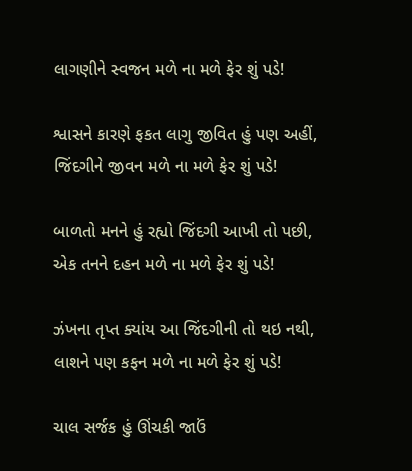લાગણીને સ્વજન મળે ના મળે ફેર શું પડે!

શ્વાસને કારણે ફકત લાગુ જીવિત હું પણ અહીં,
જિંદગીને જીવન મળે ના મળે ફેર શું પડે!

બાળતો મનને હું રહ્યો જિંદગી આખી તો પછી,
એક તનને દહન મળે ના મળે ફેર શું પડે!

ઝંખના તૃપ્ત ક્યાંય આ જિંદગીની તો થઇ નથી,
લાશને પણ કફન મળે ના મળે ફેર શું પડે!

ચાલ સર્જક હું ઊંચકી જાઉં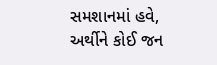સમશાનમાં હવે,
અર્થીને કોઈ જન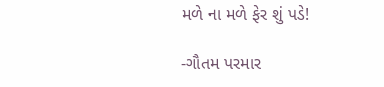મળે ના મળે ફેર શું પડે!

-ગૌતમ પરમાર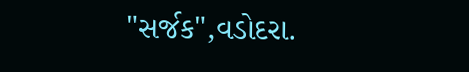"સર્જક",વડોદરા.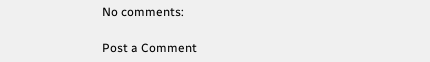No comments:

Post a Comment